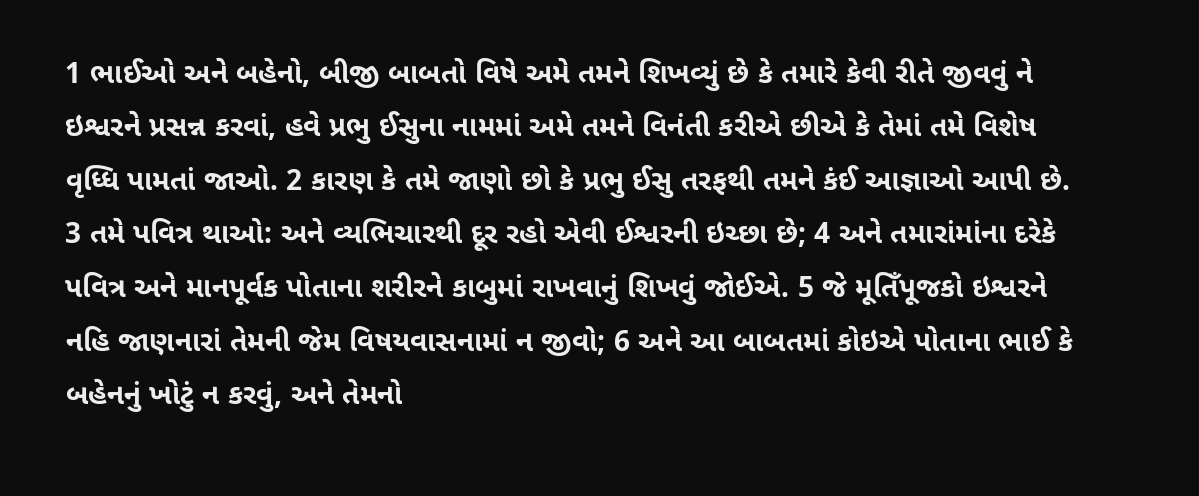1 ભાઈઓ અને બહેનો, બીજી બાબતો વિષે અમે તમને શિખવ્યું છે કે તમારે કેવી રીતે જીવવું ને ઇશ્વરને પ્રસન્ન કરવાં, હવે પ્રભુ ઈસુના નામમાં અમે તમને વિનંતી કરીએ છીએ કે તેમાં તમે વિશેષ વૃધ્ધિ પામતાં જાઓ. 2 કારણ કે તમે જાણો છો કે પ્રભુ ઈસુ તરફથી તમને કંઈ આજ્ઞાઓ આપી છે.
3 તમે પવિત્ર થાઓ: અને વ્યભિચારથી દૂર રહો એવી ઈશ્વરની ઇચ્છા છે; 4 અને તમારાંમાંના દરેકે પવિત્ર અને માનપૂર્વક પોતાના શરીરને કાબુમાં રાખવાનું શિખવું જોઈએ. 5 જે મૂતિઁપૂજકો ઇશ્વરને નહિ જાણનારાં તેમની જેમ વિષયવાસનામાં ન જીવો; 6 અને આ બાબતમાં કોઇએ પોતાના ભાઈ કે બહેનનું ખોટું ન કરવું, અને તેમનો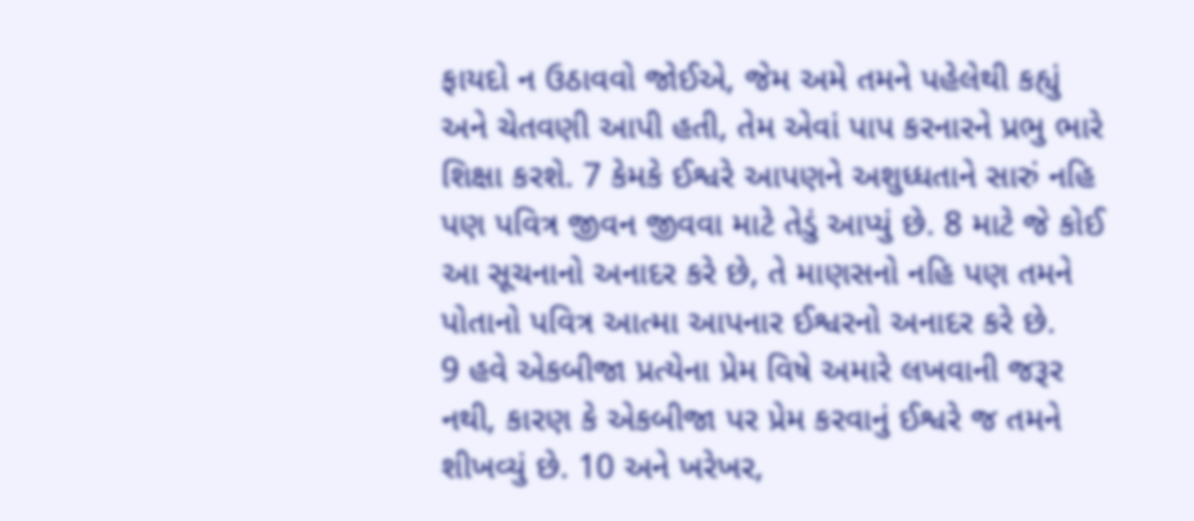ફાયદો ન ઉઠાવવો જોઈએ, જેમ અમે તમને પહેલેથી કહ્યું અને ચેતવણી આપી હતી, તેમ એવાં પાપ કરનારને પ્રભુ ભારે શિક્ષા કરશે. 7 કેમકે ઈશ્વરે આપણને અશુધ્ધતાને સારું નહિ પણ પવિત્ર જીવન જીવવા માટે તેડું આપ્યું છે. 8 માટે જે કોઈ આ સૂચનાનો અનાદર કરે છે, તે માણસનો નહિ પણ તમને પોતાનો પવિત્ર આત્મા આપનાર ઈશ્વરનો અનાદર કરે છે.
9 હવે એકબીજા પ્રત્યેના પ્રેમ વિષે અમારે લખવાની જરૂર નથી, કારણ કે એકબીજા પર પ્રેમ કરવાનું ઈશ્વરે જ તમને શીખવ્યું છે. 10 અને ખરેખર,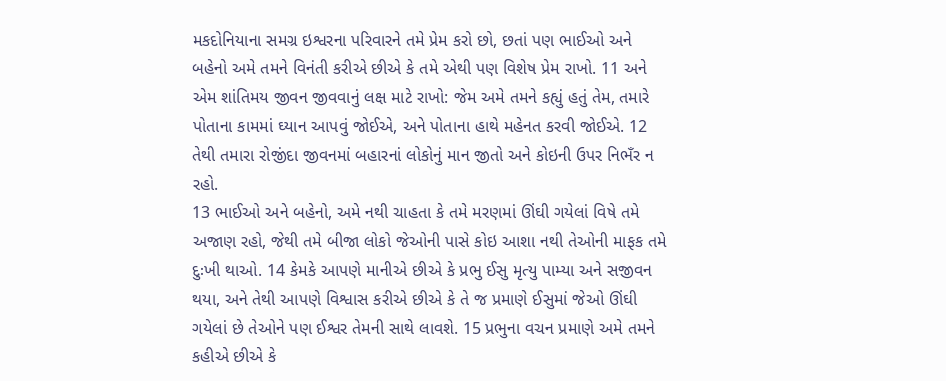મકદોનિયાના સમગ્ર ઇશ્વરના પરિવારને તમે પ્રેમ કરો છો, છતાં પણ ભાઈઓ અને બહેનો અમે તમને વિનંતી કરીએ છીએ કે તમે એથી પણ વિશેષ પ્રેમ રાખો. 11 અને એમ શાંતિમય જીવન જીવવાનું લક્ષ માટે રાખો: જેમ અમે તમને કહ્યું હતું તેમ, તમારે પોતાના કામમાં ઘ્યાન આપવું જોઈએ, અને પોતાના હાથે મહેનત કરવી જોઈએ. 12 તેથી તમારા રોજીંદા જીવનમાં બહારનાં લોકોનું માન જીતો અને કોઇની ઉપર નિભઁર ન રહો.
13 ભાઈઓ અને બહેનો, અમે નથી ચાહતા કે તમે મરણમાં ઊંઘી ગયેલાં વિષે તમે અજાણ રહો, જેથી તમે બીજા લોકો જેઓની પાસે કોઇ આશા નથી તેઓની માફક તમે દુઃખી થાઓ. 14 કેમકે આપણે માનીએ છીએ કે પ્રભુ ઈસુ મૃત્યુ પામ્યા અને સજીવન થયા, અને તેથી આપણે વિશ્વાસ કરીએ છીએ કે તે જ પ્રમાણે ઈસુમાં જેઓ ઊંઘી ગયેલાં છે તેઓને પણ ઈશ્વર તેમની સાથે લાવશે. 15 પ્રભુના વચન પ્રમાણે અમે તમને કહીએ છીએ કે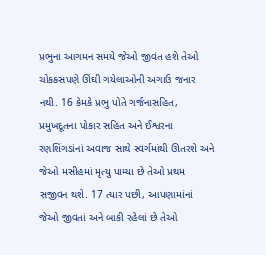પ્રભુના આગમન સમયે જેઓ જીવંત હશે તેઓ ચોકકસપણે ઊંઘી ગયેલાઓની અગાઉ જનાર નથી. 16 કેમકે પ્રભુ પોતે ગર્જનાસહિત, પ્રમુખદૂતના પોકાર સહિત અને ઈશ્વરના રણશિંગડાંનાં અવાજ સાથે સ્વર્ગમાંથી ઊતરશે અને જેઓ મસીહમાં મૃત્યુ પામ્યા છે તેઓ પ્રથમ સજીવન થશે. 17 ત્યાર પછી, આપણામાંનાં જેઓ જીવતાં અને બાકી રહેલાં છે તેઓ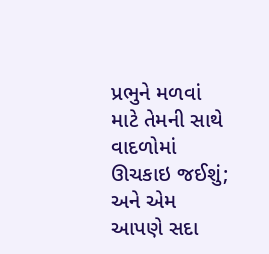પ્રભુને મળવાં માટે તેમની સાથે વાદળોમાં ઊચકાઇ જઈશું; અને એમ આપણે સદા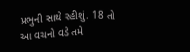પ્રભુની સાથે રહીશું. 18 તો આ વચનો વડે તમે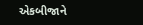એકબીજાને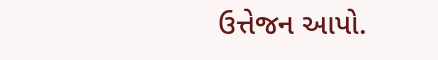ઉત્તેજન આપો.